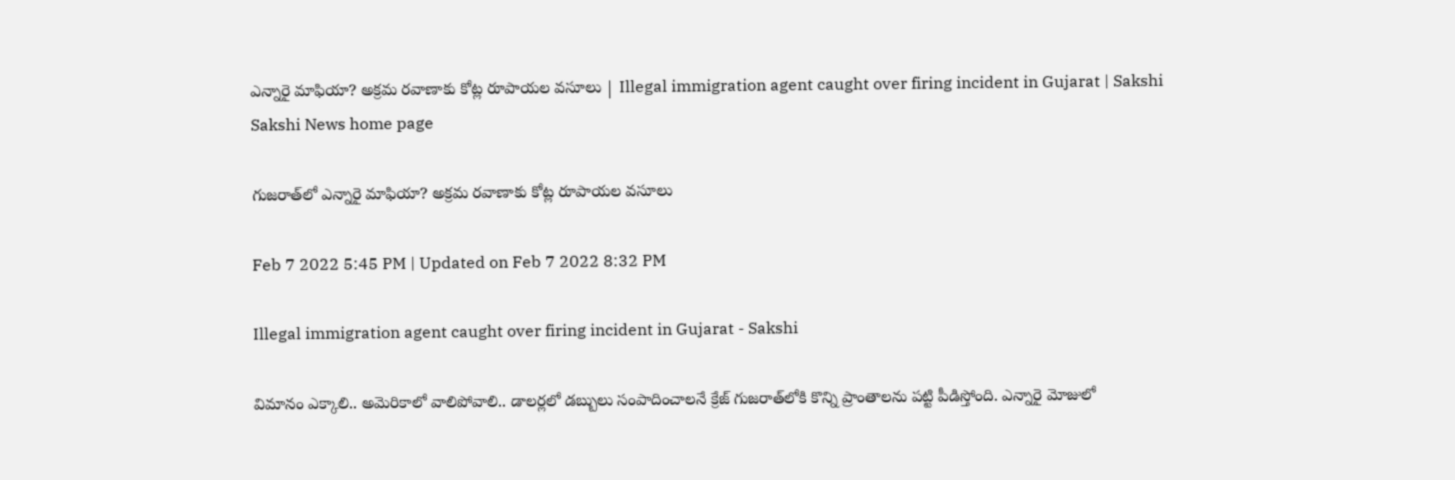ఎన్నారై మాఫియా? అక్రమ రవాణాకు కోట్ల రూపాయల వసూలు | Illegal immigration agent caught over firing incident in Gujarat | Sakshi
Sakshi News home page

గుజరాత్‌లో ఎన్నారై మాఫియా? అక్రమ రవాణాకు కోట్ల రూపాయల వసూలు

Feb 7 2022 5:45 PM | Updated on Feb 7 2022 8:32 PM

Illegal immigration agent caught over firing incident in Gujarat - Sakshi

విమానం ఎక్కాలి.. అమెరికాలో వాలిపోవాలి.. డాలర్లలో డబ్బులు సంపాదించాలనే క్రేజ్‌ గుజరాత్‌లోకి కొన్ని ప్రాంతాలను పట్టి పీడిస్తోంది. ఎన్నారై మోజులో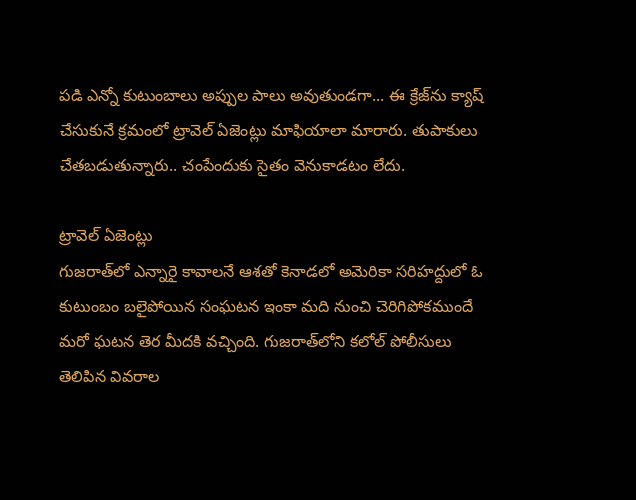పడి ఎన్నో కుటుంబాలు అప్పుల పాలు అవుతుండగా... ఈ క్రేజ్‌ను క్యాష్‌ చేసుకునే క్రమంలో ట్రావెల్‌ ఏజెంట్లు మాఫియాలా మారారు. తుపాకులు చేతబడుతున్నారు.. చంపేందుకు సైతం వెనుకాడటం లేదు.

ట్రావెల్‌ ఏజెంట్లు
గుజరాత్‌లో ఎన్నారై కావాలనే ఆశతో కెనాడలో అమెరికా సరిహద్దులో ఓ కుటుంబం బలైపోయిన సంఘటన ఇంకా మది నుంచి చెరిగిపోకముందే మరో ఘటన తెర మీదకి వచ్చింది. గుజరాత్‌లోని కలోల్‌ పోలీసులు తెలిపిన వివరాల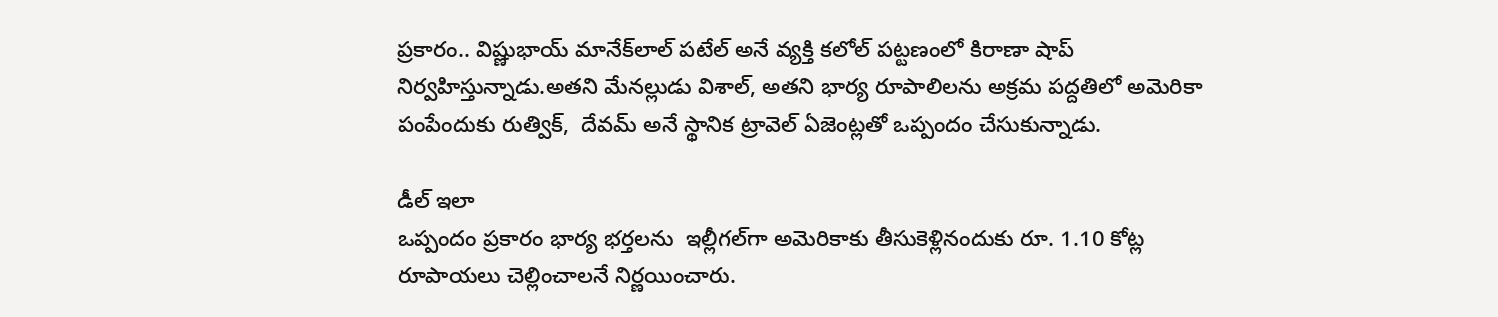ప్రకారం.. విష్ణుభాయ్‌ మానేక్‌లాల్‌ పటేల్‌ అనే వ్యక్తి కలోల్‌ పట్టణంలో కిరాణా షాప్‌ నిర్వహిస్తున్నాడు.అతని మేనల్లుడు విశాల్‌, అతని భార్య రూపాలిలను అక్రమ పద్దతిలో అమెరికా పంపేందుకు రుత్విక్‌,  దేవమ్‌ అనే స్థానిక ట్రావెల్‌ ఏజెంట్లతో ఒప్పందం చేసుకున్నాడు.

డీల్‌ ఇలా
ఒప్పందం ప్రకారం భార్య భర్తలను  ఇల్లీగల్‌గా అమెరికాకు తీసుకెళ్లినందుకు రూ. 1.10 కోట్ల రూపాయలు చెల్లించాలనే నిర్ణయించారు.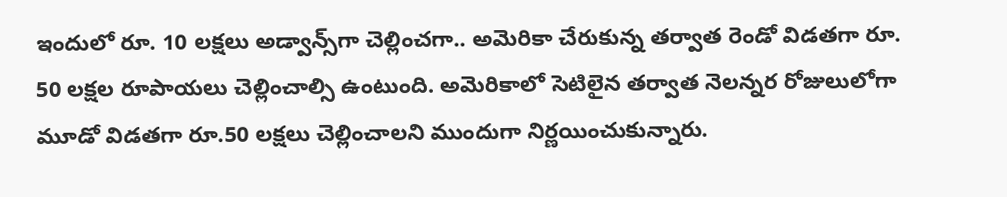ఇందులో రూ. 10 లక్షలు అడ్వాన్స్‌గా చెల్లించగా.. అమెరికా చేరుకున్న తర్వాత రెండో విడతగా రూ. 50 లక్షల రూపాయలు చెల్లించాల్సి ఉంటుంది. అమెరికాలో సెటిలైన తర్వాత నెలన్నర రోజులులోగా మూడో విడతగా రూ.50 లక్షలు చెల్లించాలని ముందుగా నిర్ణయించుకున్నారు.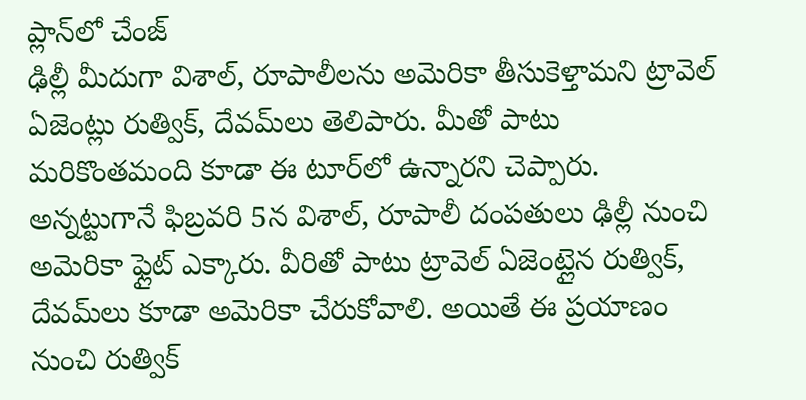ప్లాన్‌లో చేంజ్‌
ఢిల్లీ మీదుగా విశాల్‌, రూపాలీలను అమెరికా తీసుకెళ్తామని ట్రావెల్‌ ఏజెంట్లు రుత్విక్‌, దేవమ్‌లు తెలిపారు. మీతో పాటు మరికొంతమంది కూడా ఈ టూర్‌లో ఉన్నారని చెప్పారు. అన్నట్టుగానే ఫిబ్రవరి 5న విశాల్‌, రూపాలీ దంపతులు ఢిల్లీ నుంచి అమెరికా ఫ్లైట్‌ ఎక్కారు. వీరితో పాటు ట్రావెల్‌ ఏజెంట్లైన రుత్విక్‌, దేవమ్‌లు కూడా అమెరికా చేరుకోవాలి. అయితే ఈ ప్రయాణం నుంచి రుత్విక్‌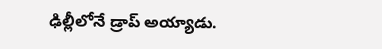ఢిల్లీలోనే డ్రాప్‌ అయ్యాడు.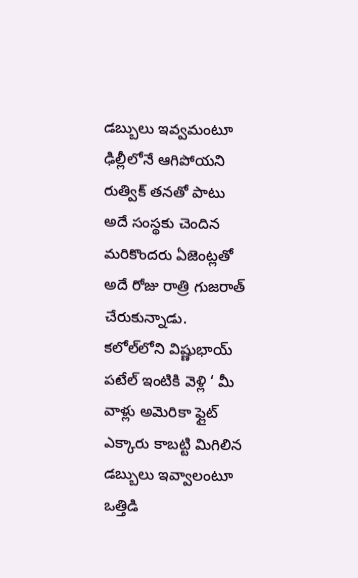డబ్బులు ఇవ్వమంటూ
ఢిల్లీలోనే ఆగిపోయని రుత్విక్‌ తనతో పాటు అదే సంస్థకు చెందిన మరికొందరు ఏజెంట్లతో అదే రోజు రాత్రి గుజరాత్‌ చేరుకున్నాడు. కలోల్‌లోని విష్ణుభాయ్‌ పటేల్‌ ఇంటికి వెళ్లి ‘ మీ వాళ్లు అమెరికా ఫ్లైట్‌ ఎక్కారు కాబట్టి మిగిలిన డబ్బులు ఇవ్వాలంటూ ఒత్తిడి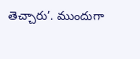తెచ్చారు’. ముందుగా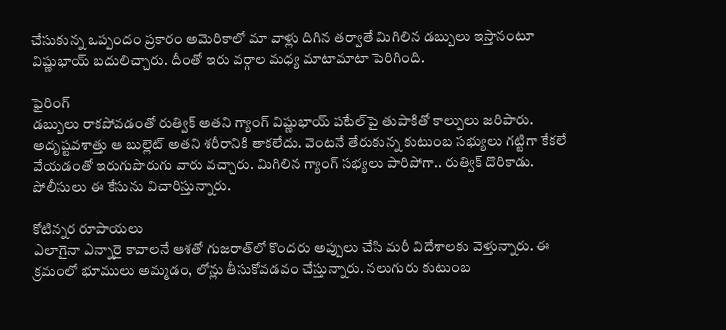చేసుకున్న ఒప్పందం ప్రకారం అమెరికాలో మా వాళ్లు దిగిన తర్వాతే మిగిలిన డబ్బులు ఇస్తానంటూ విష్ణుభాయ్‌ బదులిచ్చారు. దీంతో ఇరు వర్గాల మధ్య మాటామాటా పెరిగింది.

ఫైరింగ్‌
డబ్బులు రాకపోవడంతో రుత్విక్‌ అతని గ్యాంగ్‌ విష్ణుభాయ్‌ పటేల్‌పై తుపాకితో కాల్పులు జరిపారు. అదృష్టవశాత్తు ఆ బుల్లెట్‌ అతని శరీరానికి తాకలేదు. వెంటనే తేరుకున్న కుటుంబ సభ్యులు గట్టిగా కేకలే వేయడంతో ఇరుగుపొరుగు వారు వచ్చారు. మిగిలిన గ్యాంగ్‌ సభ్యలు పారిపోగా.. రుత్విక్‌ దొరికాడు. పోలీసులు ఈ కేసును విచారిస్తున్నారు.

కోటిన్నర రూపాయలు
ఎలాగైనా ఎన్నారై కావాలనే ఆశతో గుజరాత్‌లో కొందరు అప్పులు చేసి మరీ విదేశాలకు వెళ్తున్నారు. ఈ క్రమంలో భూములు అమ్మడం, లోన్లు తీసుకోవడవం చేస్తున్నారు. నలుగురు కుటుంబ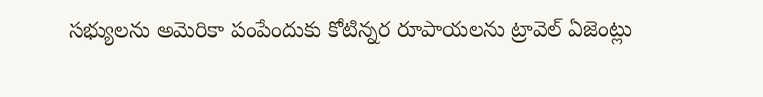సభ్యులను అమెరికా పంపేందుకు కోటిన్నర రూపాయలను ట్రావెల్‌ ఏజెంట్లు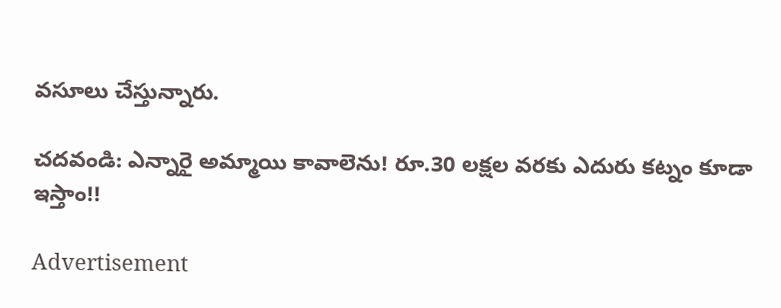వసూలు చేస్తున్నారు.

చదవండి: ఎన్నారై అమ్మాయి కావాలెను! రూ.30 లక్షల వరకు ఎదురు కట్నం కూడా ఇస్తాం!!

Advertisement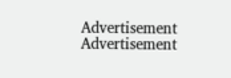Advertisement
Advertisement